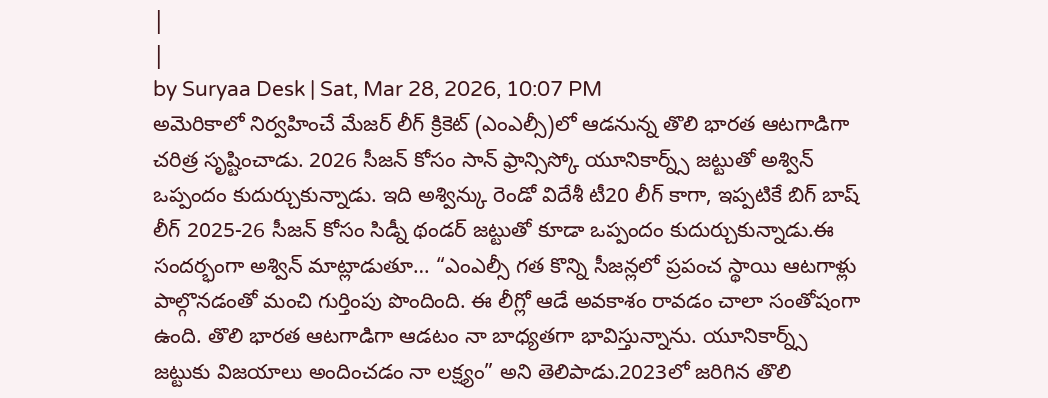|
|
by Suryaa Desk | Sat, Mar 28, 2026, 10:07 PM
అమెరికాలో నిర్వహించే మేజర్ లీగ్ క్రికెట్ (ఎంఎల్సీ)లో ఆడనున్న తొలి భారత ఆటగాడిగా చరిత్ర సృష్టించాడు. 2026 సీజన్ కోసం సాన్ ఫ్రాన్సిస్కో యూనికార్న్స్ జట్టుతో అశ్విన్ ఒప్పందం కుదుర్చుకున్నాడు. ఇది అశ్విన్కు రెండో విదేశీ టీ20 లీగ్ కాగా, ఇప్పటికే బిగ్ బాష్ లీగ్ 2025-26 సీజన్ కోసం సిడ్నీ థండర్ జట్టుతో కూడా ఒప్పందం కుదుర్చుకున్నాడు.ఈ సందర్భంగా అశ్విన్ మాట్లాడుతూ… “ఎంఎల్సీ గత కొన్ని సీజన్లలో ప్రపంచ స్థాయి ఆటగాళ్లు పాల్గొనడంతో మంచి గుర్తింపు పొందింది. ఈ లీగ్లో ఆడే అవకాశం రావడం చాలా సంతోషంగా ఉంది. తొలి భారత ఆటగాడిగా ఆడటం నా బాధ్యతగా భావిస్తున్నాను. యూనికార్న్స్ జట్టుకు విజయాలు అందించడం నా లక్ష్యం” అని తెలిపాడు.2023లో జరిగిన తొలి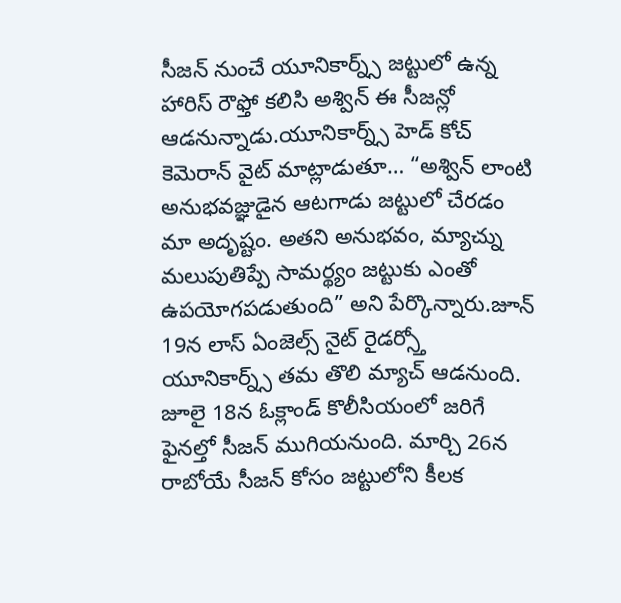సీజన్ నుంచే యూనికార్న్స్ జట్టులో ఉన్న హారిస్ రౌఫ్తో కలిసి అశ్విన్ ఈ సీజన్లో ఆడనున్నాడు.యూనికార్న్స్ హెడ్ కోచ్ కెమెరాన్ వైట్ మాట్లాడుతూ… “అశ్విన్ లాంటి అనుభవజ్ఞుడైన ఆటగాడు జట్టులో చేరడం మా అదృష్టం. అతని అనుభవం, మ్యాచ్ను మలుపుతిప్పే సామర్థ్యం జట్టుకు ఎంతో ఉపయోగపడుతుంది” అని పేర్కొన్నారు.జూన్ 19న లాస్ ఏంజెల్స్ నైట్ రైడర్స్తో యూనికార్న్స్ తమ తొలి మ్యాచ్ ఆడనుంది. జూలై 18న ఓక్లాండ్ కొలీసియంలో జరిగే ఫైనల్తో సీజన్ ముగియనుంది. మార్చి 26న రాబోయే సీజన్ కోసం జట్టులోని కీలక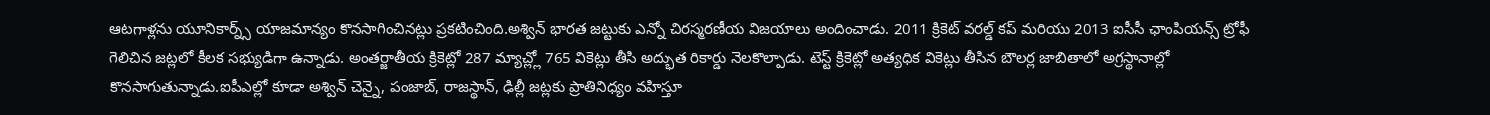ఆటగాళ్లను యూనికార్న్స్ యాజమాన్యం కొనసాగించినట్లు ప్రకటించింది.అశ్విన్ భారత జట్టుకు ఎన్నో చిరస్మరణీయ విజయాలు అందించాడు. 2011 క్రికెట్ వరల్డ్ కప్ మరియు 2013 ఐసీసీ ఛాంపియన్స్ ట్రోఫీ గెలిచిన జట్లలో కీలక సభ్యుడిగా ఉన్నాడు. అంతర్జాతీయ క్రికెట్లో 287 మ్యాచ్ల్లో 765 వికెట్లు తీసి అద్భుత రికార్డు నెలకొల్పాడు. టెస్ట్ క్రికెట్లో అత్యధిక వికెట్లు తీసిన బౌలర్ల జాబితాలో అగ్రస్థానాల్లో కొనసాగుతున్నాడు.ఐపీఎల్లో కూడా అశ్విన్ చెన్నై, పంజాబ్, రాజస్థాన్, ఢిల్లీ జట్లకు ప్రాతినిధ్యం వహిస్తూ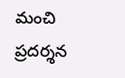మంచి ప్రదర్శన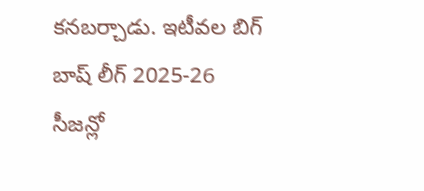కనబర్చాడు. ఇటీవల బిగ్ బాష్ లీగ్ 2025-26 సీజన్లో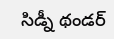సిడ్నీ థండర్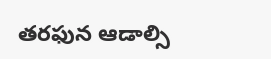తరఫున ఆడాల్సి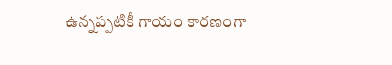ఉన్నప్పటికీ గాయం కారణంగా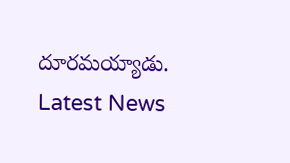దూరమయ్యాడు.
Latest News